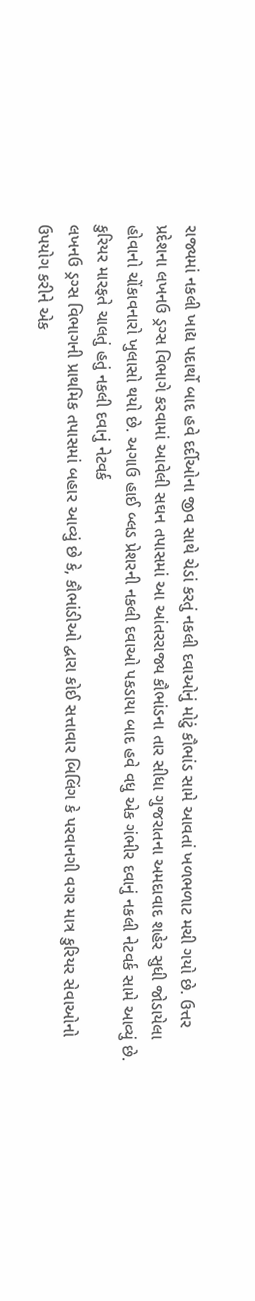રાજ્યમાં નકલી ખાદ્ય પદાર્થો બાદ હવે દર્દીઓના જીવ સાથે ચેડાં કરતું નકલી દવાઓનું મોટું કૌભાંડ સામે આવતાં ખળભળાટ મચી ગયો છે. ઉત્તર પ્રદેશના લખનઉ ડ્રગ્સ વિભાગે કરવામાં આવેલી સઘન તપાસમાં આ આંતરરાજ્ય કૌભાંડના તાર સીધા ગુજરાતના અમદાવાદ શહેર સુધી જોડાયેલા હોવાનો ચોંકાવનારો ખુલાસો થયો છે. અગાઉ હાઈ બ્લડ પ્રેશરની નકલી દવાઓ પકડાયા બાદ હવે વધુ એક ગંભીર દવાનું નકલી નેટવર્ક સામે આવ્યું છે.
કુરિયર મારફતે ચાલતું હતું નકલી દવાનું નેટવર્ક
લખનઉ ડ્રગ્સ વિભાગની પ્રાથમિક તપાસમાં બહાર આવ્યું છે કે, કૌભાંડીઓ દ્વારા કોઈ સત્તાવાર બિલિંગ કે પરવાનગી વગર માત્ર કુરિયર સેવાઓનો ઉપયોગ કરીને એક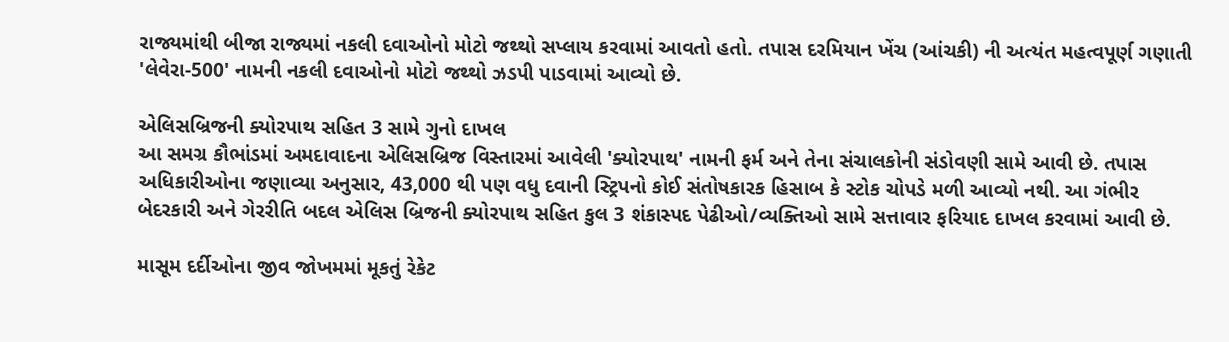રાજ્યમાંથી બીજા રાજ્યમાં નકલી દવાઓનો મોટો જથ્થો સપ્લાય કરવામાં આવતો હતો. તપાસ દરમિયાન ખેંચ (આંચકી) ની અત્યંત મહત્વપૂર્ણ ગણાતી 'લેવેરા-500' નામની નકલી દવાઓનો મોટો જથ્થો ઝડપી પાડવામાં આવ્યો છે.

એલિસબ્રિજની ક્યોરપાથ સહિત 3 સામે ગુનો દાખલ
આ સમગ્ર કૌભાંડમાં અમદાવાદના એલિસબ્રિજ વિસ્તારમાં આવેલી 'ક્યોરપાથ' નામની ફર્મ અને તેના સંચાલકોની સંડોવણી સામે આવી છે. તપાસ અધિકારીઓના જણાવ્યા અનુસાર, 43,000 થી પણ વધુ દવાની સ્ટ્રિપનો કોઈ સંતોષકારક હિસાબ કે સ્ટોક ચોપડે મળી આવ્યો નથી. આ ગંભીર બેદરકારી અને ગેરરીતિ બદલ એલિસ બ્રિજની ક્યોરપાથ સહિત કુલ 3 શંકાસ્પદ પેઢીઓ/વ્યક્તિઓ સામે સત્તાવાર ફરિયાદ દાખલ કરવામાં આવી છે.

માસૂમ દર્દીઓના જીવ જોખમમાં મૂકતું રેકેટ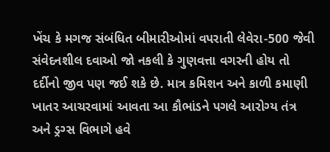ખેંચ કે મગજ સંબંધિત બીમારીઓમાં વપરાતી લેવેરા-500 જેવી સંવેદનશીલ દવાઓ જો નકલી કે ગુણવત્તા વગરની હોય તો દર્દીનો જીવ પણ જઈ શકે છે. માત્ર કમિશન અને કાળી કમાણી ખાતર આચરવામાં આવતા આ કૌભાંડને પગલે આરોગ્ય તંત્ર અને ડ્રગ્સ વિભાગે હવે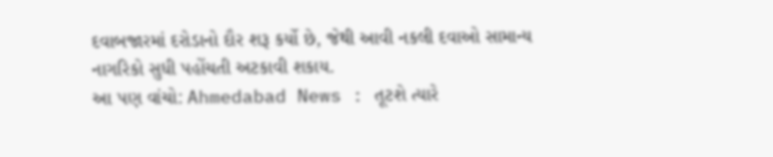દવાબજારમાં દરોડાનો દૌર શરૂ કર્યો છે, જેથી આવી નકલી દવાઓ સામાન્ય નાગરિકો સુધી પહોંચતી અટકાવી શકાય.
આ પણ વાંચો: Ahmedabad News : તૂટશે ત્યારે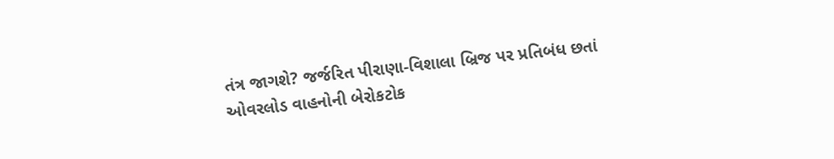તંત્ર જાગશે? જર્જરિત પીરાણા-વિશાલા બ્રિજ પર પ્રતિબંધ છતાં ઓવરલોડ વાહનોની બેરોકટોક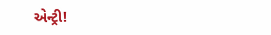એન્ટ્રી!